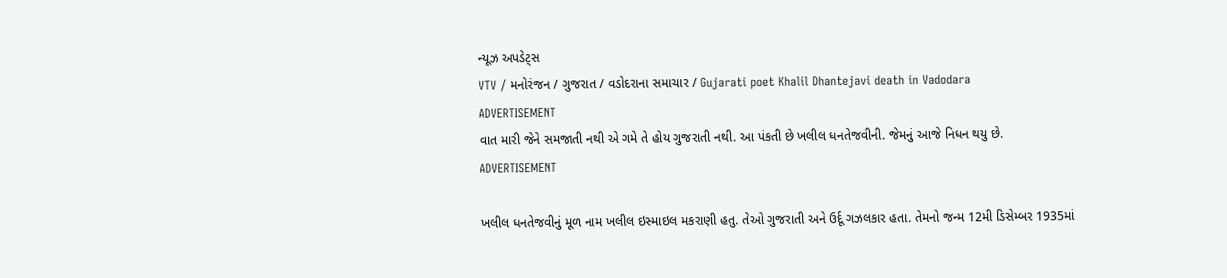ન્યૂઝ અપડેટ્સ
VTV / મનોરંજન / ગુજરાત / વડોદરાના સમાચાર / Gujarati poet Khalil Dhantejavi death in Vadodara
ADVERTISEMENT
વાત મારી જેને સમજાતી નથી એ ગમે તે હોય ગુજરાતી નથી. આ પંકતી છે ખલીલ ધનતેજવીની. જેમનું આજે નિધન થયુ છે.
ADVERTISEMENT

ખલીલ ધનતેજવીનું મૂળ નામ ખલીલ ઇસ્માઇલ મકરાણી હતુ. તેઓ ગુજરાતી અને ઉર્દૂ ગઝલકાર હતા. તેમનો જન્મ 12મી ડિસેમ્બર 1935માં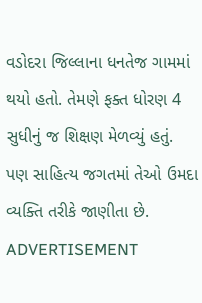વડોદરા જિલ્લાના ધનતેજ ગામમાં થયો હતો. તેમણે ફક્ત ધોરણ 4 સુધીનું જ શિક્ષણ મેળવ્યું હતું. પણ સાહિત્ય જગતમાં તેઓ ઉમદા વ્યક્તિ તરીકે જાણીતા છે.
ADVERTISEMENT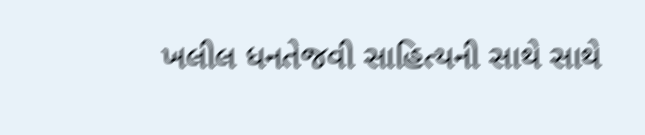ખલીલ ધનતેજવી સાહિત્યની સાથે સાથે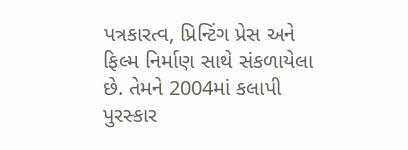પત્રકારત્વ, પ્રિન્ટિંગ પ્રેસ અને ફિલ્મ નિર્માણ સાથે સંકળાયેલા છે. તેમને 2004માં કલાપી પુરસ્કાર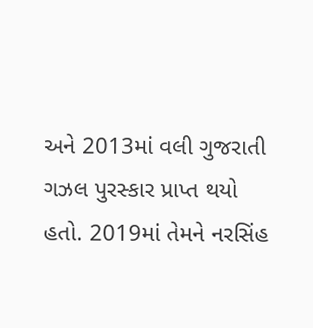અને 2013માં વલી ગુજરાતી ગઝલ પુરસ્કાર પ્રાપ્ત થયો હતો. 2019માં તેમને નરસિંહ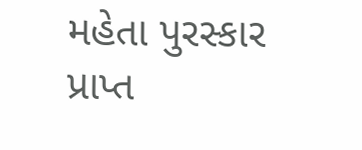મહેતા પુરસ્કાર પ્રાપ્ત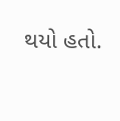થયો હતો.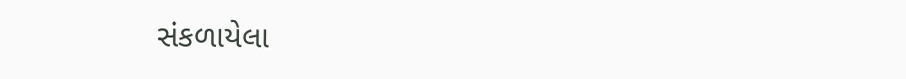સંકળાયેલા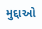મુદ્દાઓ